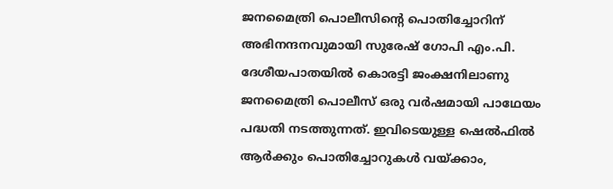ജനമൈത്രി പൊലീസിൻ്റെ പൊതിച്ചോറിന് അഭിനന്ദനവുമായി സുരേഷ് ഗോപി എം.പി. ദേശീയപാതയിൽ കൊരട്ടി ജംക്ഷനിലാണു ജനമൈത്രി പൊലീസ് ഒരു വർഷമായി പാഥേയം പദ്ധതി നടത്തുന്നത്. ഇവിടെയുള്ള ഷെൽഫിൽ ആർക്കും പൊതിച്ചോറുകൾ വയ്ക്കാം,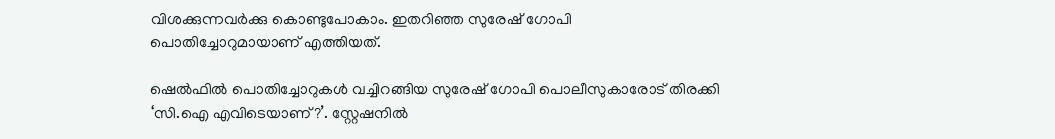വിശക്കുന്നവർക്കു കൊണ്ടുപോകാം. ഇതറിഞ്ഞ സുരേഷ് ഗോപി പൊതിച്ചോറുമായാണ് എത്തിയത്.

ഷെൽഫിൽ പൊതിച്ചോറുകൾ വച്ചിറങ്ങിയ സുരേഷ് ഗോപി പൊലീസുകാരോട് തിരക്കി ‘സി.ഐ എവിടെയാണ്?’. സ്റ്റേഷനിൽ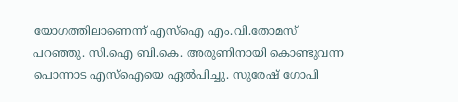യോഗത്തിലാണെന്ന് എസ്ഐ എം.വി.തോമസ് പറഞ്ഞു. സി.ഐ ബി.കെ. അരുണിനായി കൊണ്ടുവന്ന പൊന്നാട എസ്ഐയെ ഏൽപിച്ചു. സുരേഷ് ഗോപി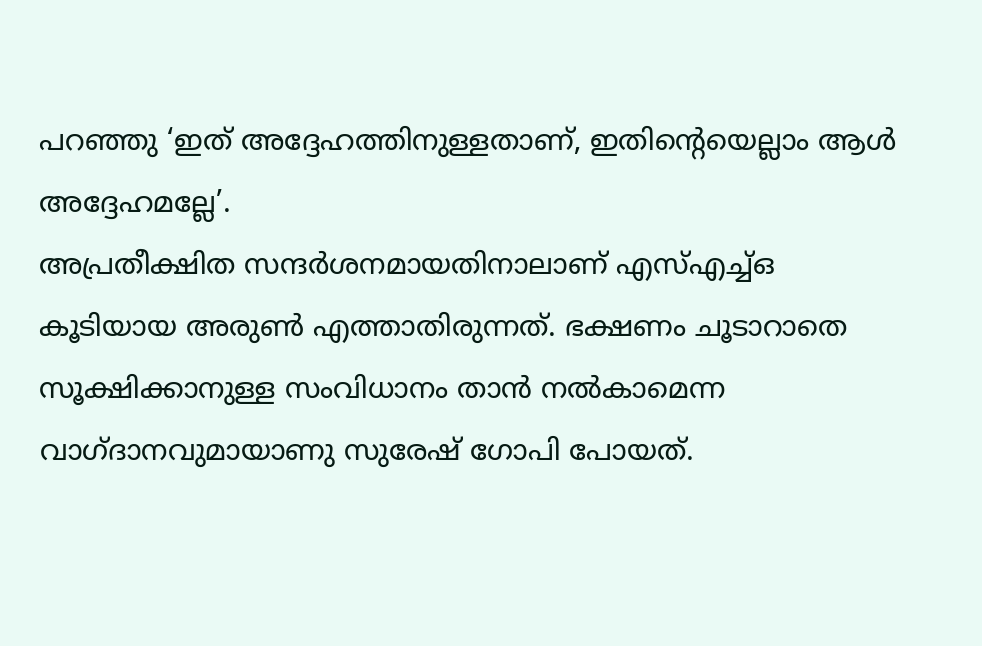പറഞ്ഞു ‘ഇത് അദ്ദേഹത്തിനുള്ളതാണ്, ഇതിൻ്റെയെല്ലാം ആൾ അദ്ദേഹമല്ലേ’.
അപ്രതീക്ഷിത സന്ദർശനമായതിനാലാണ് എസ്എച്ച്ഒ കൂടിയായ അരുൺ എത്താതിരുന്നത്. ഭക്ഷണം ചൂടാറാതെ സൂക്ഷിക്കാനുള്ള സംവിധാനം താൻ നൽകാമെന്ന വാഗ്ദാനവുമായാണു സുരേഷ് ഗോപി പോയത്.